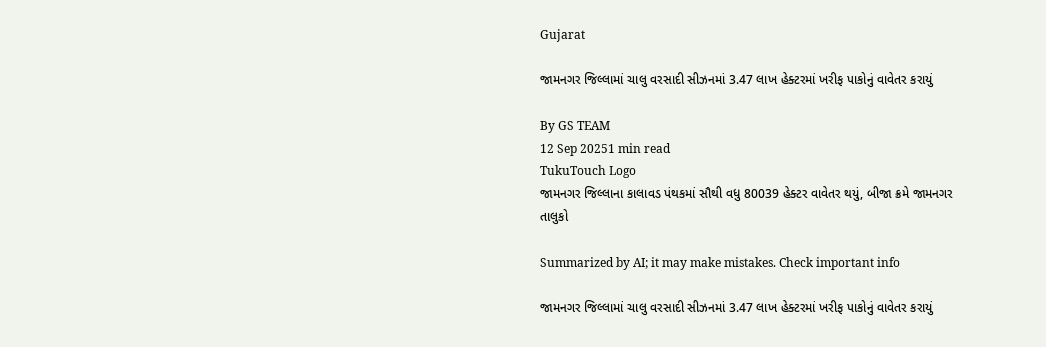Gujarat

જામનગર જિલ્લામાં ચાલુ વરસાદી સીઝનમાં 3.47 લાખ હેક્ટરમાં ખરીફ પાકોનું વાવેતર કરાયું

By GS TEAM
12 Sep 20251 min read
TukuTouch Logo
જામનગર જિલ્લાના કાલાવડ પંથકમાં સૌથી વધુ 80039 હેક્ટર વાવેતર થયું, બીજા ક્રમે જામનગર તાલુકો

Summarized by AI; it may make mistakes. Check important info

જામનગર જિલ્લામાં ચાલુ વરસાદી સીઝનમાં 3.47 લાખ હેક્ટરમાં ખરીફ પાકોનું વાવેતર કરાયું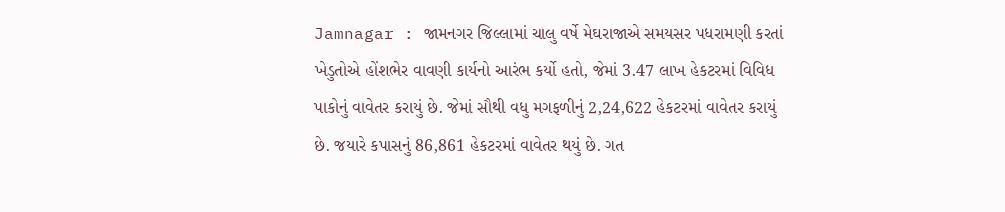Jamnagar : જામનગર જિલ્લામાં ચાલુ વર્ષે મેઘરાજાએ સમયસર પધરામણી કરતાં ખેડુતોએ હોંશભેર વાવણી કાર્યનો આરંભ કર્યો હતો, જેમાં 3.47 લાખ હેકટરમાં વિવિધ પાકોનું વાવેતર કરાયું છે. જેમાં સૌથી વધુ મગફળીનું 2,24,622 હેકટરમાં વાવેતર કરાયું છે. જયારે કપાસનું 86,861 હેકટરમાં વાવેતર થયું છે. ગત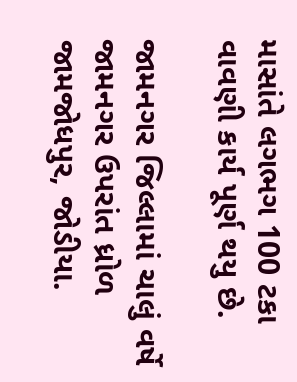માસાંતે લગભગ 100 ટકા વાવણી કાર્ય પૂર્ણ થયુ છે.

જામનગર જિલ્લામાં ચાલું વર્ષે જામનગર ઉપરાંત ધ્રોળ જામજોધપુર, જોડીયા.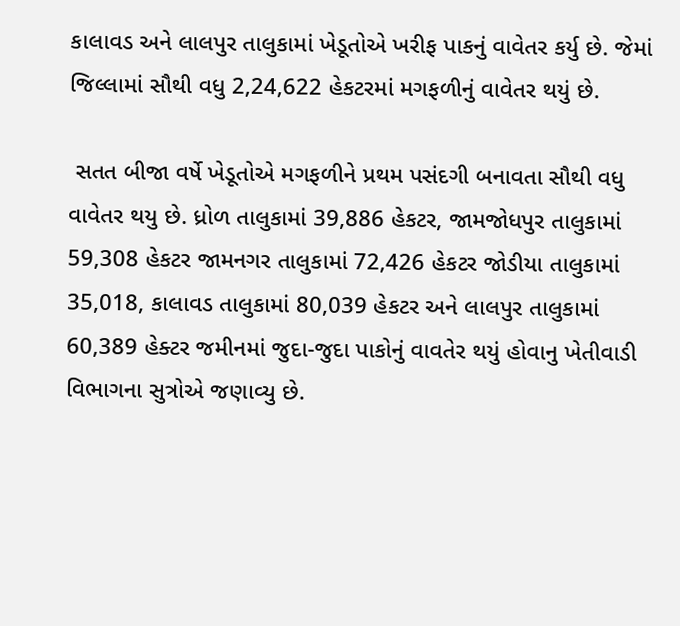કાલાવડ અને લાલપુર તાલુકામાં ખેડૂતોએ ખરીફ પાકનું વાવેતર કર્યુ છે. જેમાં જિલ્લામાં સૌથી વધુ 2,24,622 હેકટરમાં મગફળીનું વાવેતર થયું છે.

 સતત બીજા વર્ષે ખેડૂતોએ મગફળીને પ્રથમ પસંદગી બનાવતા સૌથી વધુ વાવેતર થયુ છે. ધ્રોળ તાલુકામાં 39,886 હેકટર, જામજોધપુર તાલુકામાં 59,308 હેકટર જામનગર તાલુકામાં 72,426 હેકટર જોડીયા તાલુકામાં 35,018, કાલાવડ તાલુકામાં 80,039 હેકટર અને લાલપુર તાલુકામાં 60,389 હેક્ટર જમીનમાં જુદા-જુદા પાકોનું વાવતેર થયું હોવાનુ ખેતીવાડી વિભાગના સુત્રોએ જણાવ્યુ છે.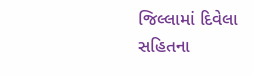જિલ્લામાં દિવેલા સહિતના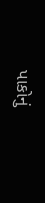પાકોનું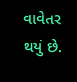વાવેતર થયું છે.